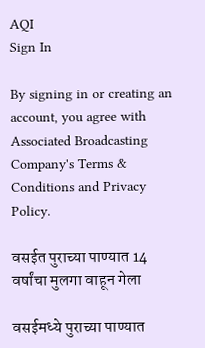AQI
Sign In

By signing in or creating an account, you agree with Associated Broadcasting Company's Terms & Conditions and Privacy Policy.

वसईत पुराच्या पाण्यात 14 वर्षांचा मुलगा वाहून गेला

वसईमध्ये पुराच्या पाण्यात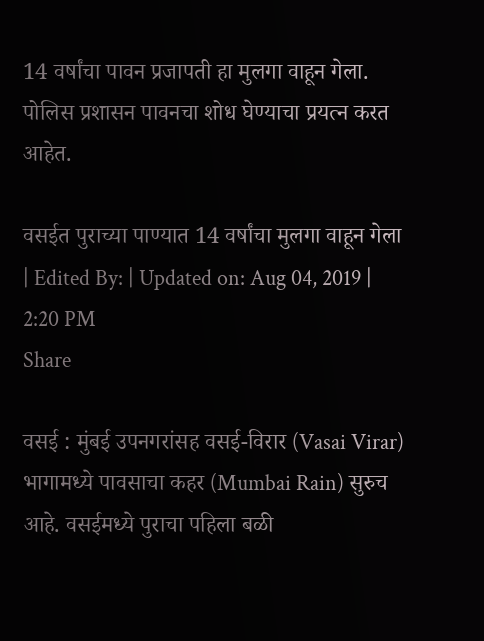14 वर्षांचा पावन प्रजापती हा मुलगा वाहून गेला. पोलिस प्रशासन पावनचा शोध घेण्याचा प्रयत्न करत आहेत.

वसईत पुराच्या पाण्यात 14 वर्षांचा मुलगा वाहून गेला
| Edited By: | Updated on: Aug 04, 2019 | 2:20 PM
Share

वसई : मुंबई उपनगरांसह वसई-विरार (Vasai Virar) भागामध्ये पावसाचा कहर (Mumbai Rain) सुरुच आहे. वसईमध्ये पुराचा पहिला बळी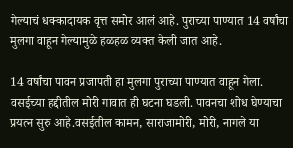गेल्याचं धक्कादायक वृत्त समोर आलं आहे. पुराच्या पाण्यात 14 वर्षांचा मुलगा वाहून गेल्यामुळे हळहळ व्यक्त केली जात आहे.

14 वर्षांचा पावन प्रजापती हा मुलगा पुराच्या पाण्यात वाहून गेला. वसईच्या हद्दीतील मोरी गावात ही घटना घडली. पावनचा शोध घेण्याचा प्रयत्न सुरु आहे.वसईतील कामन, साराजामोरी, मोरी, नागले या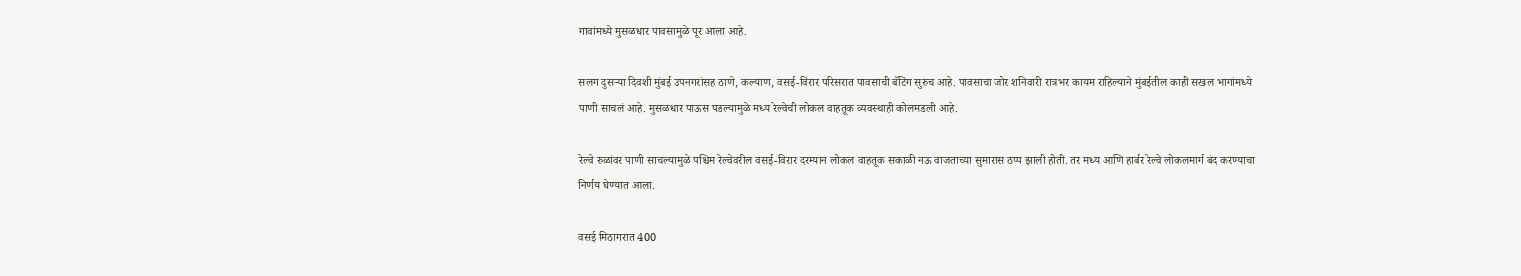गावांमध्ये मुसळधार पावसामुळे पूर आला आहे.

सलग दुसऱ्या दिवशी मुंबई उपनगरांसह ठाणे, कल्याण, वसई-विरार परिसरात पावसाची बॅटिंग सुरुच आहे. पावसाचा जोर शनिवारी रात्रभर कायम राहिल्याने मुंबईतील काही सखल भागांमध्ये पाणी साचलं आहे. मुसळधार पाऊस पडल्यामुळे मध्य रेल्वेची लोकल वाहतूक व्यवस्थाही कोलमडली आहे.

रेल्वे रुळांवर पाणी साचल्यामुळे पश्चिम रेल्वेवरील वसई-विरार दरम्यान लोकल वाहतूक सकाळी नऊ वाजताच्या सुमारास ठप्प झाली होती. तर मध्य आणि हार्बर रेल्वे लोकलमार्ग बंद करण्याचा निर्णय घेण्यात आला.

वसई मिठागरात 400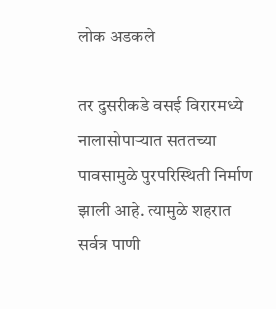लोक अडकले

तर दुसरीकडे वसई विरारमध्ये नालासोपाऱ्यात सततच्या पावसामुळे पुरपरिस्थिती निर्माण झाली आहे. त्यामुळे शहरात सर्वत्र पाणी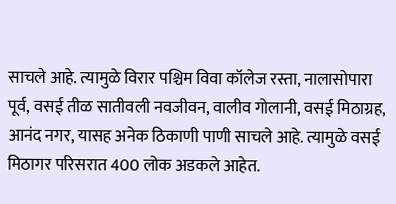साचले आहे. त्यामुळे विरार पश्चिम विवा कॉलेज रस्ता, नालासोपारा पूर्व, वसई तीळ सातीवली नवजीवन, वालीव गोलानी, वसई मिठाग्रह, आनंद नगर, यासह अनेक ठिकाणी पाणी साचले आहे. त्यामुळे वसई मिठागर परिसरात 400 लोक अडकले आहेत.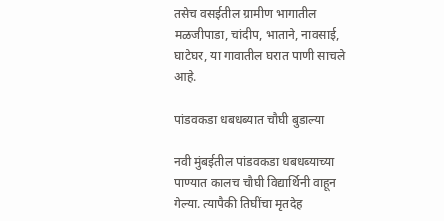तसेच वसईतील ग्रामीण भागातील मळजीपाडा, चांदीप, भाताने, नावसाई, घाटेघर, या गावातील घरात पाणी साचले आहे.

पांडवकडा धबधब्यात चौघी बुडाल्या

नवी मुंबईतील पांडवकडा धबधब्याच्या पाण्यात कालच चौघी विद्यार्थिनी वाहून गेल्या. त्यापैकी तिघींचा मृतदेह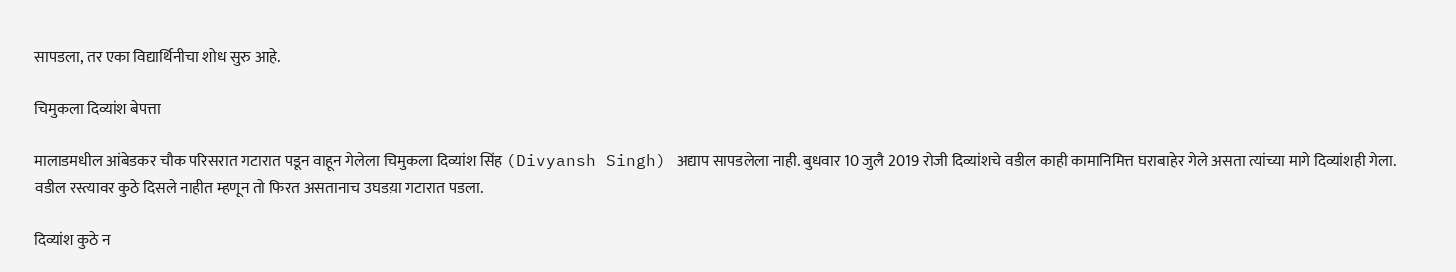सापडला, तर एका विद्यार्थिनीचा शोध सुरु आहे.

चिमुकला दिव्यांश बेपत्ता

मालाडमधील आंबेडकर चौक परिसरात गटारात पडून वाहून गेलेला चिमुकला दिव्यांश सिंह (Divyansh Singh) अद्याप सापडलेला नाही. बुधवार 10 जुलै 2019 रोजी दिव्यांशचे वडील काही कामानिमित्त घराबाहेर गेले असता त्यांच्या मागे दिव्यांशही गेला. वडील रस्त्यावर कुठे दिसले नाहीत म्हणून तो फिरत असतानाच उघडय़ा गटारात पडला.

दिव्यांश कुठे न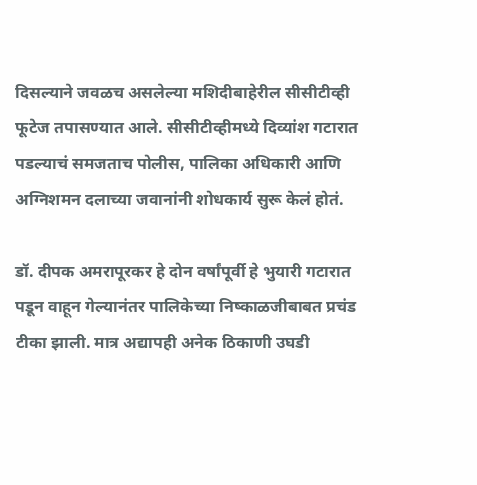दिसल्याने जवळच असलेल्या मशिदीबाहेरील सीसीटीव्ही फूटेज तपासण्यात आले. सीसीटीव्हीमध्ये दिव्यांश गटारात पडल्याचं समजताच पोलीस, पालिका अधिकारी आणि अग्निशमन दलाच्या जवानांनी शोधकार्य सुरू केलं होतं.

डॉ. दीपक अमरापूरकर हे दोन वर्षांपूर्वी हे भुयारी गटारात पडून वाहून गेल्यानंतर पालिकेच्या निष्काळजीबाबत प्रचंड टीका झाली. मात्र अद्यापही अनेक ठिकाणी उघडी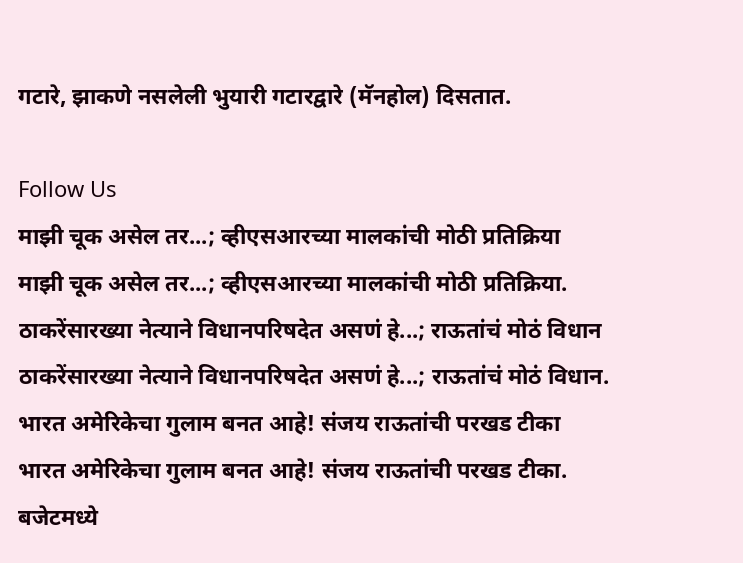गटारे, झाकणे नसलेली भुयारी गटारद्वारे (मॅनहोल) दिसतात.

Follow Us
माझी चूक असेल तर...; व्हीएसआरच्या मालकांची मोठी प्रतिक्रिया
माझी चूक असेल तर...; व्हीएसआरच्या मालकांची मोठी प्रतिक्रिया.
ठाकरेंसारख्या नेत्याने विधानपरिषदेत असणं हे...; राऊतांचं मोठं विधान
ठाकरेंसारख्या नेत्याने विधानपरिषदेत असणं हे...; राऊतांचं मोठं विधान.
भारत अमेरिकेचा गुलाम बनत आहे! संजय राऊतांची परखड टीका
भारत अमेरिकेचा गुलाम बनत आहे! संजय राऊतांची परखड टीका.
बजेटमध्ये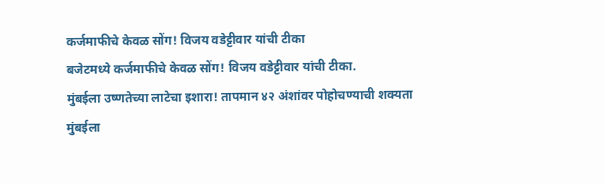कर्जमाफीचे केवळ सोंग! विजय वडेट्टीवार यांची टीका
बजेटमध्ये कर्जमाफीचे केवळ सोंग! विजय वडेट्टीवार यांची टीका.
मुंबईला उष्णतेच्या लाटेचा इशारा! तापमान ४२ अंशांवर पोहोचण्याची शक्यता
मुंबईला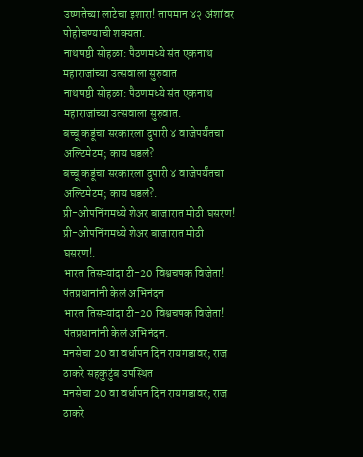उष्णतेच्या लाटेचा इशारा! तापमान ४२ अंशांवर पोहोचण्याची शक्यता.
नाथषष्ठी सोहळा: पैठणमध्ये संत एकनाथ महाराजांच्या उत्सवाला सुरुवात
नाथषष्ठी सोहळा: पैठणमध्ये संत एकनाथ महाराजांच्या उत्सवाला सुरुवात.
बच्चू कडूंचा सरकारला दुपारी ४ वाजेपर्यंतचा अल्टिमेटम; काय घडलं?
बच्चू कडूंचा सरकारला दुपारी ४ वाजेपर्यंतचा अल्टिमेटम; काय घडलं?.
प्री-ओपनिंगमध्ये शेअर बाजारात मोठी घसरण!
प्री-ओपनिंगमध्ये शेअर बाजारात मोठी घसरण!.
भारत तिसऱ्यांदा टी-20 विश्वचषक विजेता! पंतप्रधानांनी केलं अभिनंदन
भारत तिसऱ्यांदा टी-20 विश्वचषक विजेता! पंतप्रधानांनी केलं अभिनंदन.
मनसेचा 20 वा वर्धापन दिन रायगडावर; राज ठाकरे सहकुटुंब उपस्थित
मनसेचा 20 वा वर्धापन दिन रायगडावर; राज ठाकरे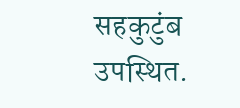सहकुटुंब उपस्थित.